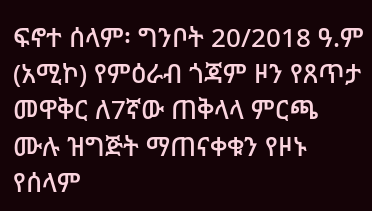ፍኖተ ሰላም፡ ግንቦት 20/2018 ዓ.ም (አሚኮ) የምዕራብ ጎጃም ዞን የጸጥታ መዋቅር ለ7ኛው ጠቅላላ ምርጫ ሙሉ ዝግጅት ማጠናቀቁን የዞኑ የሰላም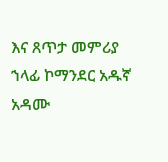እና ጸጥታ መምሪያ ኀላፊ ኮማንደር አዱኛ አዳሙ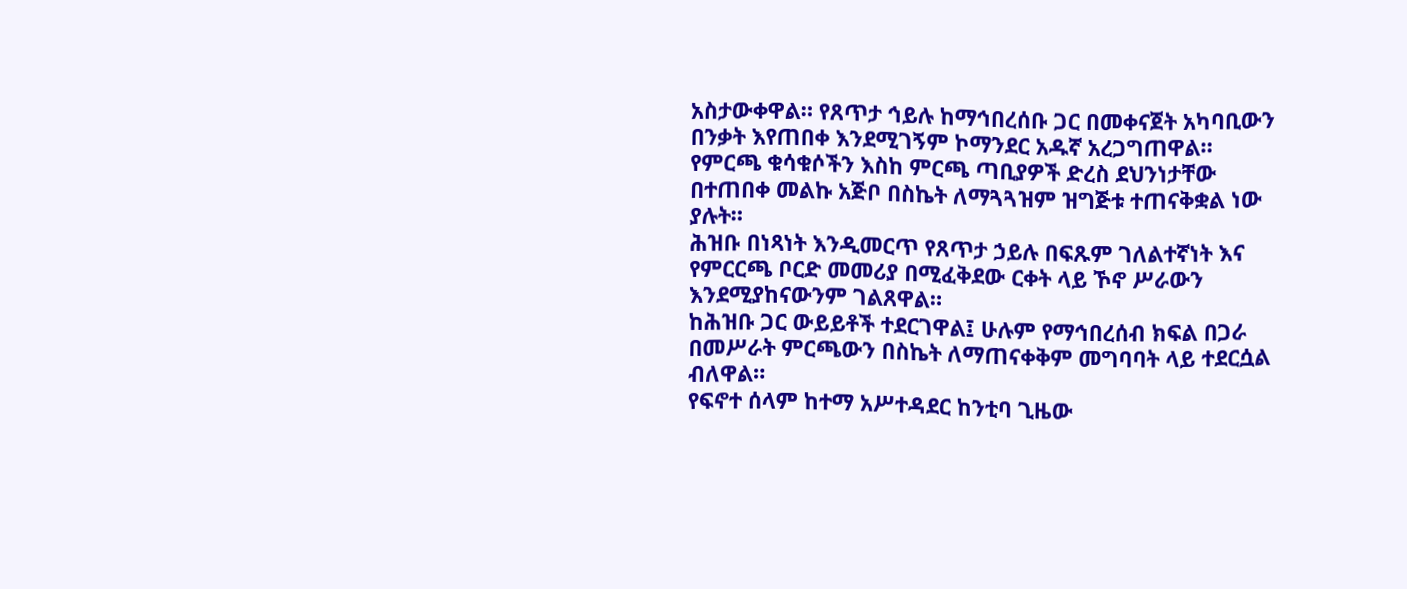አስታውቀዋል። የጸጥታ ኅይሉ ከማኅበረሰቡ ጋር በመቀናጀት አካባቢውን በንቃት እየጠበቀ እንደሚገኝም ኮማንደር አዱኛ አረጋግጠዋል።
የምርጫ ቁሳቁሶችን እስከ ምርጫ ጣቢያዎች ድረስ ደህንነታቸው በተጠበቀ መልኩ አጅቦ በስኬት ለማጓጓዝም ዝግጅቱ ተጠናቅቋል ነው ያሉት።
ሕዝቡ በነጻነት እንዲመርጥ የጸጥታ ኃይሉ በፍጹም ገለልተኛነት እና የምርርጫ ቦርድ መመሪያ በሚፈቅደው ርቀት ላይ ኾኖ ሥራውን እንደሚያከናውንም ገልጸዋል።
ከሕዝቡ ጋር ውይይቶች ተደርገዋል፤ ሁሉም የማኅበረሰብ ክፍል በጋራ በመሥራት ምርጫውን በስኬት ለማጠናቀቅም መግባባት ላይ ተደርሷል ብለዋል።
የፍኖተ ሰላም ከተማ አሥተዳደር ከንቲባ ጊዜው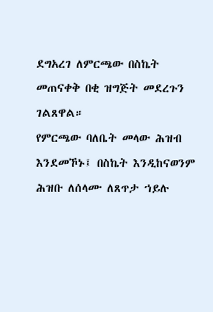ደግአረገ ለምርጫው በስኬት መጠናቀቅ በቂ ዝግጅት መደረጉን ገልጸዋል።
የምርጫው ባለቤት መላው ሕዝብ እንደመኾኑ፤ በስኬት እንዲከናወንም ሕዝቡ ለሰላሙ ለጸጥታ ኀይሉ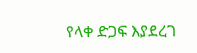የላቀ ድጋፍ እያደረገ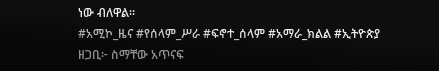ነው ብለዋል።
#አሚኮ_ዜና #የሰላም_ሥራ #ፍኖተ_ሰላም #አማራ_ክልል #ኢትዮጵያ
ዘጋቢ፦ ስማቸው አጥናፍ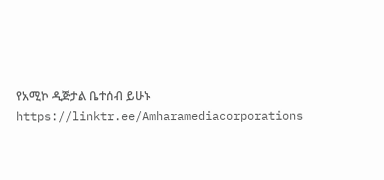የአሚኮ ዲጅታል ቤተሰብ ይሁኑ
https://linktr.ee/Amharamediacorporations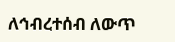ለኅብረተሰብ ለውጥ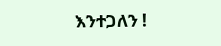እንተጋለን !